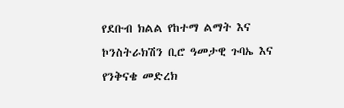የደቡብ ክልል የከተማ ልማት እና ኮንስትራክሽን ቢሮ ዓመታዊ ጉባኤ እና የንቅናቄ መድረክ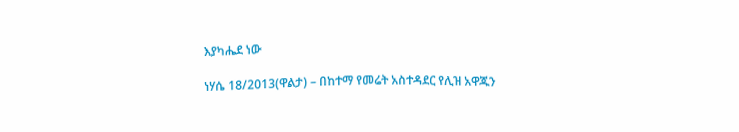እያካሔደ ነው

ነሃሴ 18/2013(ዋልታ) – በከተማ የመሬት አስተዳደር የሊዝ አዋጁን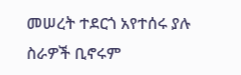መሠረት ተደርጎ አየተሰሩ ያሉ ስራዎች ቢኖሩም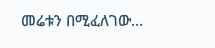መሬቱን በሚፈለገው…